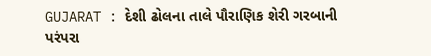GUJARAT : દેશી ઢોલના તાલે પૌરાણિક શેરી ગરબાની પરંપરા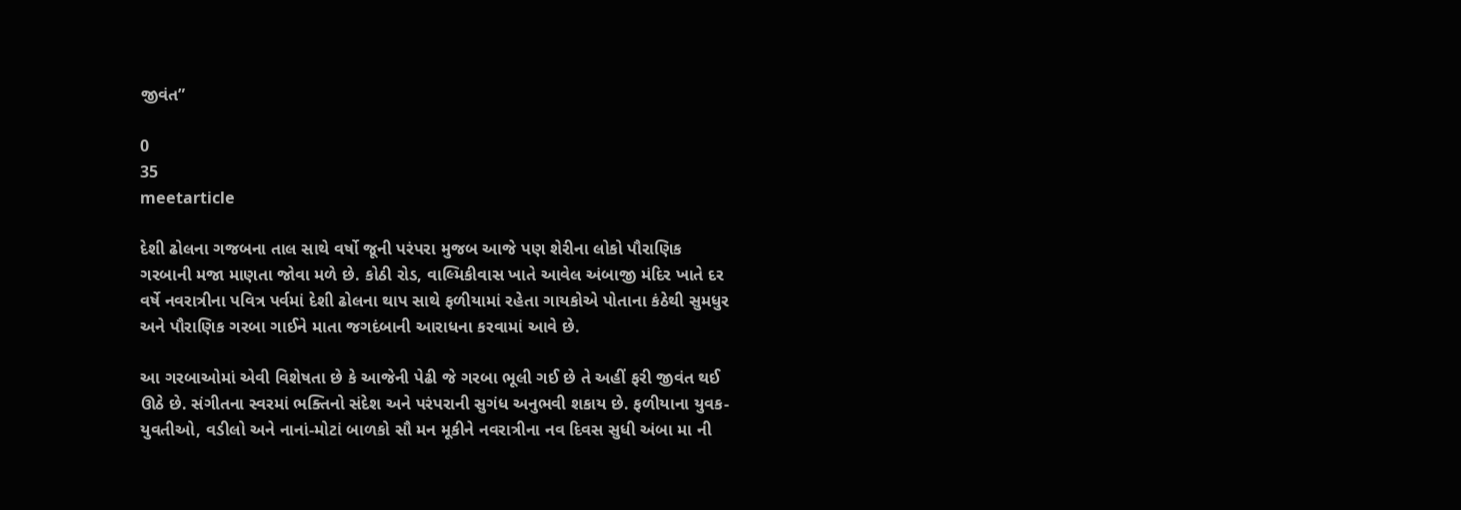જીવંત”

0
35
meetarticle

દેશી ઢોલના ગજબના તાલ સાથે વર્ષો જૂની પરંપરા મુજબ આજે પણ શેરીના લોકો પૌરાણિક ગરબાની મજા માણતા જોવા મળે છે. કોઠી રોડ, વાલ્મિકીવાસ ખાતે આવેલ અંબાજી મંદિર ખાતે દર વર્ષે નવરાત્રીના પવિત્ર પર્વમાં દેશી ઢોલના થાપ સાથે ફળીયામાં રહેતા ગાયકોએ પોતાના કંઠેથી સુમધુર અને પૌરાણિક ગરબા ગાઈને માતા જગદંબાની આરાધના કરવામાં આવે છે.

આ ગરબાઓમાં એવી વિશેષતા છે કે આજેની પેઢી જે ગરબા ભૂલી ગઈ છે તે અહીં ફરી જીવંત થઈ ઊઠે છે. સંગીતના સ્વરમાં ભક્તિનો સંદેશ અને પરંપરાની સુગંધ અનુભવી શકાય છે. ફળીયાના યુવક-યુવતીઓ, વડીલો અને નાનાં-મોટાં બાળકો સૌ મન મૂકીને નવરાત્રીના નવ દિવસ સુધી અંબા મા ની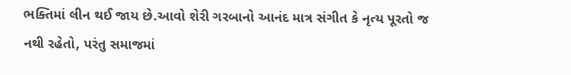ભક્તિમાં લીન થઈ જાય છે.આવો શેરી ગરબાનો આનંદ માત્ર સંગીત કે નૃત્ય પૂરતો જ નથી રહેતો, પરંતુ સમાજમાં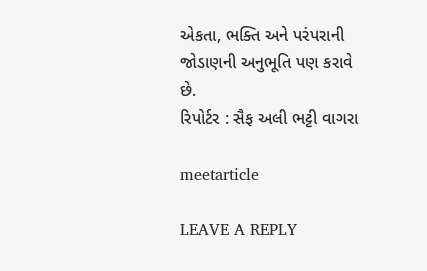એકતા, ભક્તિ અને પરંપરાની જોડાણની અનુભૂતિ પણ કરાવે છે.
રિપોર્ટર : સૈફ અલી ભટ્ટી વાગરા

meetarticle

LEAVE A REPLY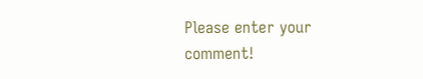Please enter your comment!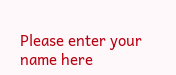Please enter your name here